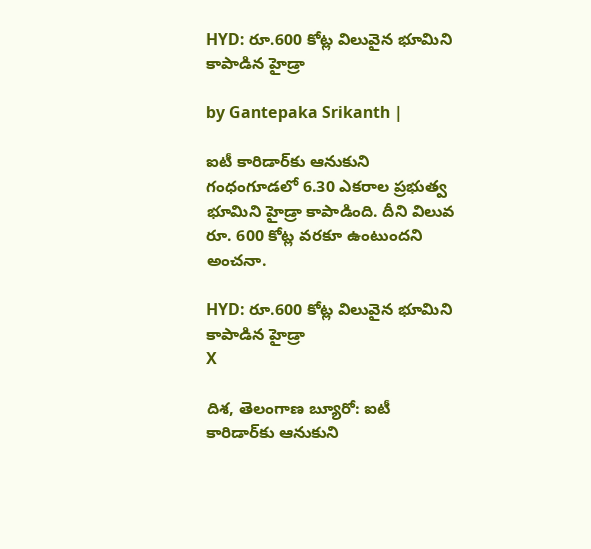HYD: రూ.600 కోట్ల విలువైన భూమిని కాపాడిన హైడ్రా

by Gantepaka Srikanth |

ఐటీ కారిడార్‌కు ఆనుకుని గంధంగూడ‌లో 6.30 ఎక‌రాల ప్ర‌భుత్వ భూమిని హైడ్రా కాపాడింది. దీని విలువ రూ. 600 కోట్ల వ‌ర‌కూ ఉంటుంద‌ని అంచ‌నా.

HYD: రూ.600 కోట్ల విలువైన భూమిని కాపాడిన హైడ్రా
X

దిశ, తెలంగాణ బ్యూరో: ఐటీ కారిడార్‌కు ఆనుకుని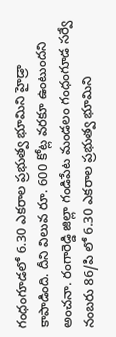గంధంగూడ‌లో 6.30 ఎక‌రాల ప్ర‌భుత్వ భూమిని హైడ్రా కాపాడింది. దీని విలువ రూ. 600 కోట్ల వ‌ర‌కూ ఉంటుంద‌ని అంచ‌నా. రంగారెడ్డి జిల్లా గండిపేట మండ‌లం గంధంగూడ స‌ర్వే నంబ‌రు 86/పి లో 6.30 ఎక‌రాల ప్ర‌భుత్వ భూమిని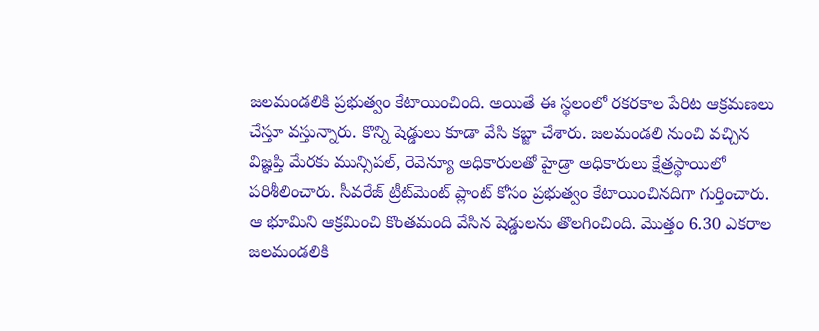జ‌ల‌మండ‌లికి ప్ర‌భుత్వం కేటాయించింది. అయితే ఈ స్థ‌లంలో ర‌క‌ర‌కాల పేరిట ఆక్ర‌మ‌ణ‌లు చేస్తూ వ‌స్తున్నారు. కొన్ని షెడ్డులు కూడా వేసి క‌బ్జా చేశారు. జ‌ల‌మండ‌లి నుంచి వ‌చ్చిన విజ్ఞ‌ప్తి మేర‌కు మున్సిప‌ల్‌, రెవెన్యూ అధికారుల‌తో హైడ్రా అధికారులు క్షేత్ర‌స్థాయిలో ప‌రిశీలించారు. సీవ‌రేజ్ ట్రీట్‌మెంట్ ప్లాంట్ కోసం ప్ర‌భుత్వం కేటాయించిన‌దిగా గుర్తించారు. ఆ భూమిని ఆక్ర‌మించి కొంత‌మంది వేసిన షెడ్డుల‌ను తొల‌గించింది. మొత్తం 6.30 ఎక‌రాల జ‌ల‌మండ‌లికి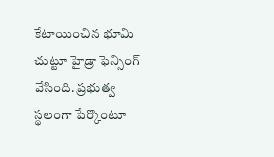కేటాయించిన భూమి చుట్టూ హైడ్రా ఫెన్సింగ్ వేసింది. ప్ర‌భుత్వ స్థ‌లంగా పేర్కొంటూ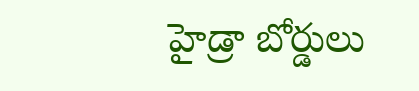హైడ్రా బోర్డులు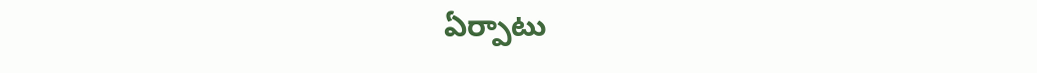ఏర్పాటు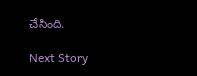చేసింది.

Next Story